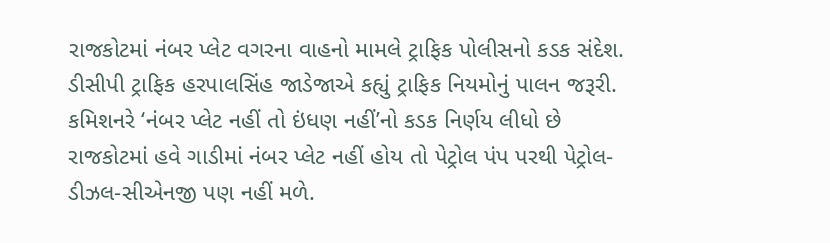રાજકોટમાં નંબર પ્લેટ વગરના વાહનો મામલે ટ્રાફિક પોલીસનો કડક સંદેશ.
ડીસીપી ટ્રાફિક હરપાલસિંહ જાડેજાએ કહ્યું ટ્રાફિક નિયમોનું પાલન જરૂરી.
કમિશનરે ‘નંબર પ્લેટ નહીં તો ઇંધણ નહીં’નો કડક નિર્ણય લીધો છે
રાજકોટમાં હવે ગાડીમાં નંબર પ્લેટ નહીં હોય તો પેટ્રોલ પંપ પરથી પેટ્રોલ-ડીઝલ-સીએનજી પણ નહીં મળે.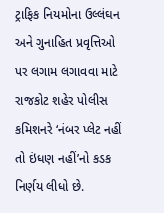ટ્રાફિક નિયમોના ઉલ્લંઘન અને ગુનાહિત પ્રવૃત્તિઓ પર લગામ લગાવવા માટે રાજકોટ શહેર પોલીસ કમિશનરે ‘નંબર પ્લેટ નહીં તો ઇંધણ નહીં’નો કડક નિર્ણય લીધો છે.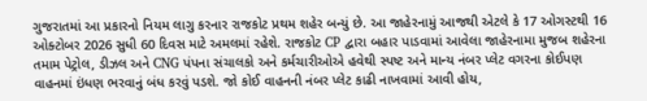ગુજરાતમાં આ પ્રકારનો નિયમ લાગુ કરનાર રાજકોટ પ્રથમ શહેર બન્યું છે. આ જાહેરનામું આજથી એટલે કે 17 ઓગસ્ટથી 16 ઓક્ટોબર 2026 સુધી 60 દિવસ માટે અમલમાં રહેશે. રાજકોટ CP દ્વારા બહાર પાડવામાં આવેલા જાહેરનામા મુજબ શહેરના તમામ પેટ્રોલ, ડીઝલ અને CNG પંપના સંચાલકો અને કર્મચારીઓએ હવેથી સ્પષ્ટ અને માન્ય નંબર પ્લેટ વગરના કોઈપણ વાહનમાં ઇંધણ ભરવાનું બંધ કરવું પડશે. જો કોઈ વાહનની નંબર પ્લેટ કાઢી નાખવામાં આવી હોય,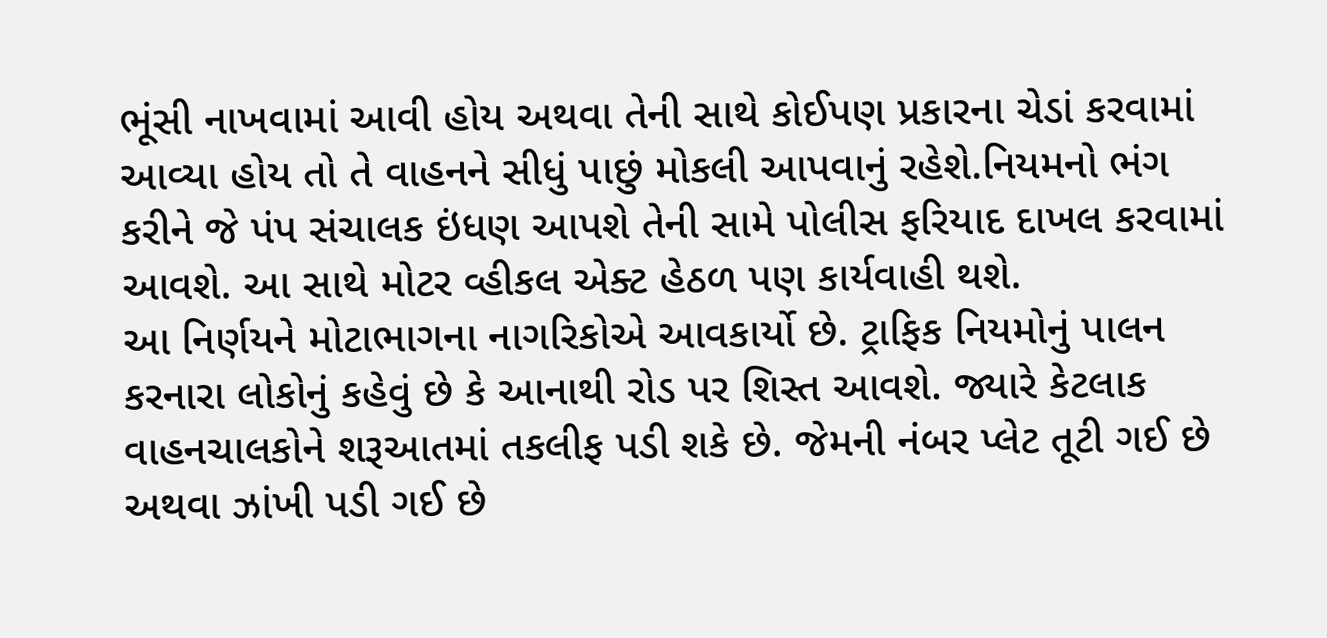ભૂંસી નાખવામાં આવી હોય અથવા તેની સાથે કોઈપણ પ્રકારના ચેડાં કરવામાં આવ્યા હોય તો તે વાહનને સીધું પાછું મોકલી આપવાનું રહેશે.નિયમનો ભંગ કરીને જે પંપ સંચાલક ઇંધણ આપશે તેની સામે પોલીસ ફરિયાદ દાખલ કરવામાં આવશે. આ સાથે મોટર વ્હીકલ એક્ટ હેઠળ પણ કાર્યવાહી થશે.
આ નિર્ણયને મોટાભાગના નાગરિકોએ આવકાર્યો છે. ટ્રાફિક નિયમોનું પાલન કરનારા લોકોનું કહેવું છે કે આનાથી રોડ પર શિસ્ત આવશે. જ્યારે કેટલાક વાહનચાલકોને શરૂઆતમાં તકલીફ પડી શકે છે. જેમની નંબર પ્લેટ તૂટી ગઈ છે અથવા ઝાંખી પડી ગઈ છે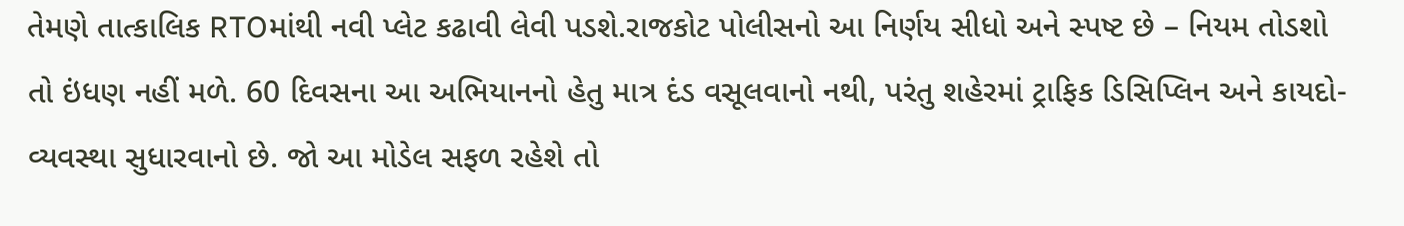તેમણે તાત્કાલિક RTOમાંથી નવી પ્લેટ કઢાવી લેવી પડશે.રાજકોટ પોલીસનો આ નિર્ણય સીધો અને સ્પષ્ટ છે – નિયમ તોડશો તો ઇંધણ નહીં મળે. 60 દિવસના આ અભિયાનનો હેતુ માત્ર દંડ વસૂલવાનો નથી, પરંતુ શહેરમાં ટ્રાફિક ડિસિપ્લિન અને કાયદો-વ્યવસ્થા સુધારવાનો છે. જો આ મોડેલ સફળ રહેશે તો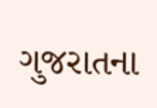ગુજરાતના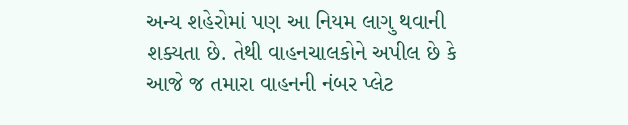અન્ય શહેરોમાં પણ આ નિયમ લાગુ થવાની શક્યતા છે. તેથી વાહનચાલકોને અપીલ છે કે આજે જ તમારા વાહનની નંબર પ્લેટ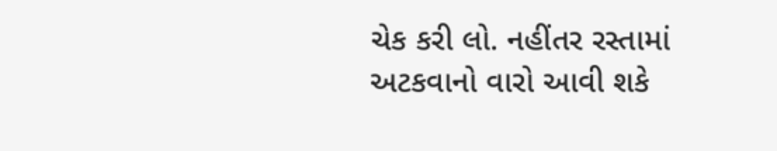ચેક કરી લો. નહીંતર રસ્તામાં અટકવાનો વારો આવી શકે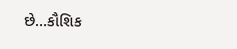છે…કૌશિક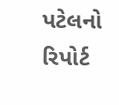પટેલનો રિપોર્ટ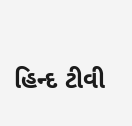હિન્દ ટીવી